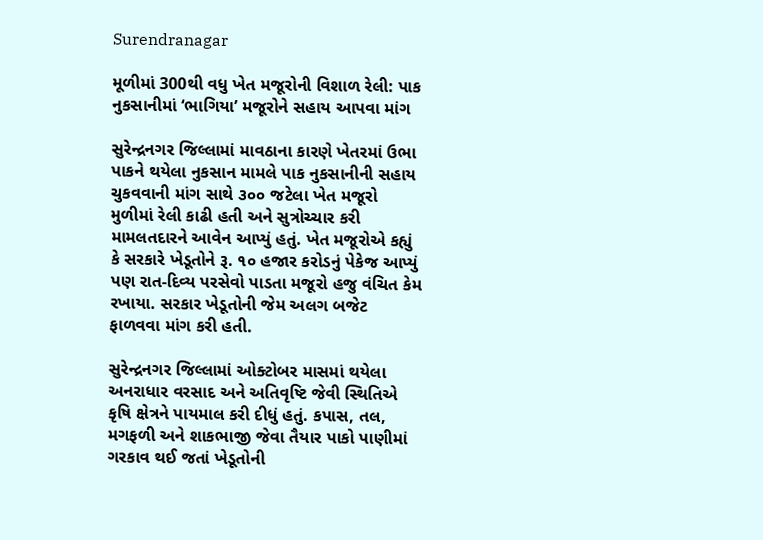Surendranagar

મૂળીમાં 300થી વધુ ખેત મજૂરોની વિશાળ રેલી: પાક નુકસાનીમાં ‘ભાગિયા’ મજૂરોને સહાય આપવા માંગ

સુરેન્દ્રનગર જિલ્લામાં માવઠાના કારણે ખેતરમાં ઉભા પાકને થયેલા નુકસાન મામલે પાક નુકસાનીની સહાય ચુકવવાની માંગ સાથે ૩૦૦ જટેલા ખેત મજૂરો મુળીમાં રેલી કાઢી હતી અને સુત્રોચ્ચાર કરી મામલતદારને આવેન આપ્યું હતું. ખેત મજૂરોએ કહ્યું કે સરકારે ખેડૂતોને રૂ. ૧૦ હજાર કરોડનું પેકેજ આપ્યું પણ રાત-દિવ્ય પરસેવો પાડતા મજૂરો હજુ વંચિત કેમ રખાયા. સરકાર ખેડૂતોની જેમ અલગ બજેટ ફાળવવા માંગ કરી હતી.

સુરેન્દ્રનગર જિલ્લામાં ઓક્ટોબર માસમાં થયેલા અનરાધાર વરસાદ અને અતિવૃષ્ટિ જેવી સ્થિતિએ કૃષિ ક્ષેત્રને પાયમાલ કરી દીધું હતું. કપાસ, તલ, મગફળી અને શાકભાજી જેવા તૈયાર પાકો પાણીમાં ગરકાવ થઈ જતાં ખેડૂતોની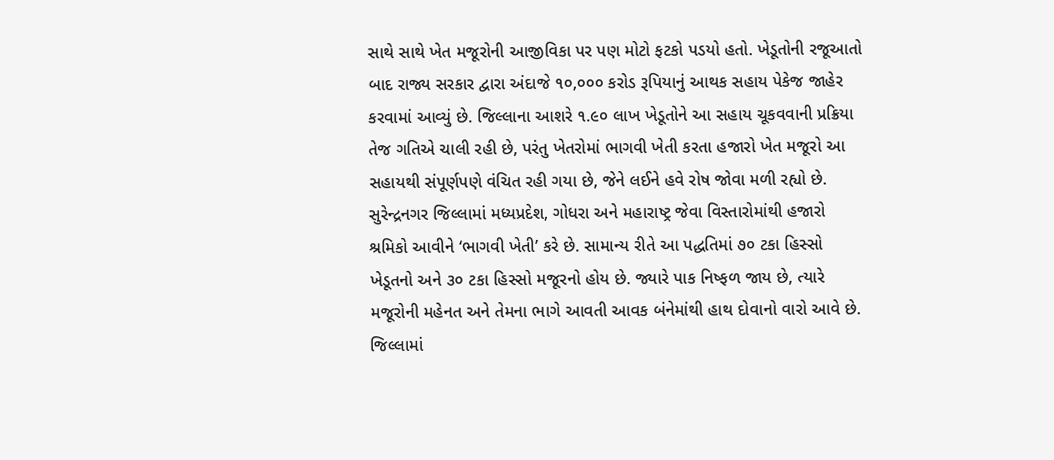સાથે સાથે ખેત મજૂરોની આજીવિકા પર પણ મોટો ફટકો પડયો હતો. ખેડૂતોની રજૂઆતો બાદ રાજ્ય સરકાર દ્વારા અંદાજે ૧૦,૦૦૦ કરોડ રૂપિયાનું આથક સહાય પેકેજ જાહેર કરવામાં આવ્યું છે. જિલ્લાના આશરે ૧.૯૦ લાખ ખેડૂતોને આ સહાય ચૂકવવાની પ્રક્રિયા તેજ ગતિએ ચાલી રહી છે, પરંતુ ખેતરોમાં ભાગવી ખેતી કરતા હજારો ખેત મજૂરો આ સહાયથી સંપૂર્ણપણે વંચિત રહી ગયા છે, જેને લઈને હવે રોષ જોવા મળી રહ્યો છે. સુરેન્દ્રનગર જિલ્લામાં મધ્યપ્રદેશ, ગોધરા અને મહારાષ્ટ્ર જેવા વિસ્તારોમાંથી હજારો શ્રમિકો આવીને ‘ભાગવી ખેતી’ કરે છે. સામાન્ય રીતે આ પદ્ધતિમાં ૭૦ ટકા હિસ્સો ખેડૂતનો અને ૩૦ ટકા હિસ્સો મજૂરનો હોય છે. જ્યારે પાક નિષ્ફળ જાય છે, ત્યારે મજૂરોની મહેનત અને તેમના ભાગે આવતી આવક બંનેમાંથી હાથ દોવાનો વારો આવે છે. જિલ્લામાં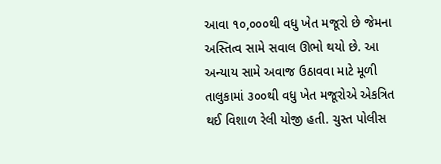આવા ૧૦,૦૦૦થી વધુ ખેત મજૂરો છે જેમના અસ્તિત્વ સામે સવાલ ઊભો થયો છે. આ અન્યાય સામે અવાજ ઉઠાવવા માટે મૂળી તાલુકામાં ૩૦૦થી વધુ ખેત મજૂરોએ એકત્રિત થઈ વિશાળ રેલી યોજી હતી. ચુસ્ત પોલીસ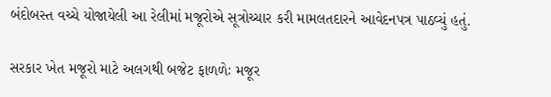બંદોબસ્ત વચ્ચે યોજાયેલી આ રેલીમાં મજૂરોએ સૂત્રોચ્ચાર કરી મામલતદારને આવેદનપત્ર પાઠવ્યું હતું.

સરકાર ખેત મજૂરો માટે અલગથી બજેટ ફાળળેઃ મજૂર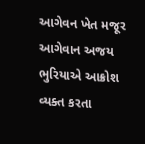આગેવન ખેત મજૂર આગેવાન અજય ભુરિયાએ આક્રોશ વ્યક્ત કરતા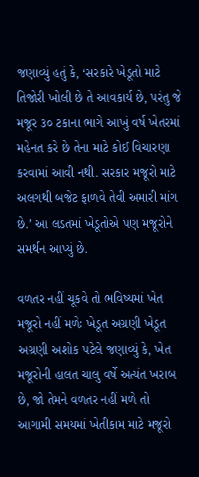જણાવ્યું હતું કે, ‘સરકારે ખેડૂતો માટે તિજોરી ખોલી છે તે આવકાર્ય છે, પરંતુ જે મજૂર ૩૦ ટકાના ભાગે આખું વર્ષ ખેતરમાં મહેનત કરે છે તેના માટે કોઈ વિચારણા કરવામાં આવી નથી. સરકાર મજૂરો માટે અલગથી બજેટ ફાળવે તેવી અમારી માંગ છે.’ આ લડતમાં ખેડૂતોએ પણ મજૂરોને સમર્થન આપ્યું છે.

વળતર નહીં ચૂકવે તો ભવિષ્યમાં ખેત મજૂરો નહીં મળેઃ ખેડૂત અગ્રણી ખેડૂત અગ્રણી અશોક પટેલે જણાવ્યું કે, ખેત મજૂરોની હાલત ચાલુ વર્ષે અત્યંત ખરાબ છે, જો તેમને વળતર નહીં મળે તો આગામી સમયમાં ખેતીકામ માટે મજૂરો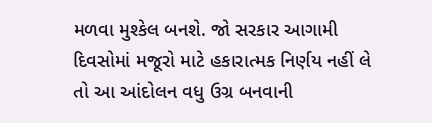મળવા મુશ્કેલ બનશે. જો સરકાર આગામી દિવસોમાં મજૂરો માટે હકારાત્મક નિર્ણય નહીં લે તો આ આંદોલન વધુ ઉગ્ર બનવાની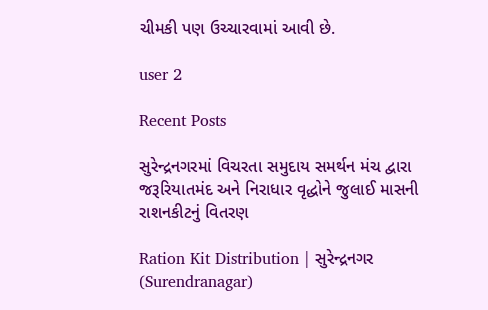ચીમકી પણ ઉચ્ચારવામાં આવી છે.

user 2

Recent Posts

સુરેન્દ્રનગરમાં વિચરતા સમુદાય સમર્થન મંચ દ્વારા જરૂરિયાતમંદ અને નિરાધાર વૃદ્ધોને જુલાઈ માસની રાશનકીટનું વિતરણ

Ration Kit Distribution | સુરેન્દ્રનગર (Surendranagar)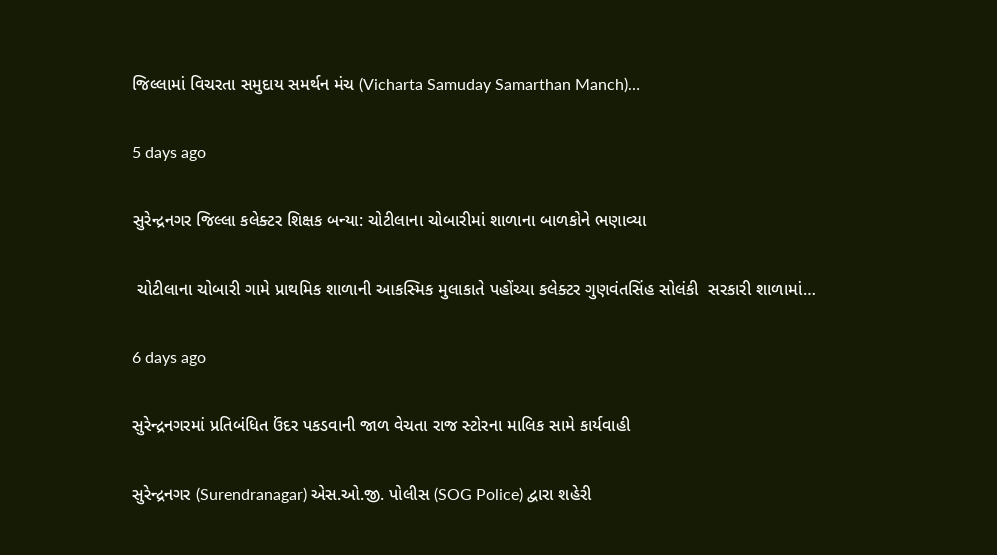જિલ્લામાં વિચરતા સમુદાય સમર્થન મંચ (Vicharta Samuday Samarthan Manch)…

5 days ago

સુરેન્દ્રનગર જિલ્લા કલેક્ટર શિક્ષક બન્યા: ચોટીલાના ચોબારીમાં શાળાના બાળકોને ભણાવ્યા

 ચોટીલાના ચોબારી ગામે પ્રાથમિક શાળાની આકસ્મિક મુલાકાતે પહોંચ્યા કલેક્ટર ગુણવંતસિંહ સોલંકી  સરકારી શાળામાં…

6 days ago

સુરેન્દ્રનગરમાં પ્રતિબંધિત ઉંદર પકડવાની જાળ વેચતા રાજ સ્ટોરના માલિક સામે કાર્યવાહી

સુરેન્દ્રનગર (Surendranagar) એસ.ઓ.જી. પોલીસ (SOG Police) દ્વારા શહેરી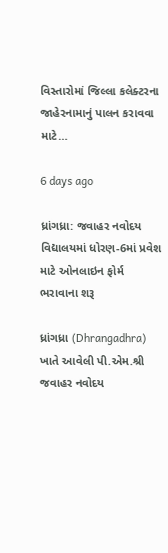વિસ્તારોમાં જિલ્લા કલેક્ટરના જાહેરનામાનું પાલન કરાવવા માટે…

6 days ago

ધ્રાંગધ્રા: જવાહર નવોદય વિદ્યાલયમાં ધોરણ-6માં પ્રવેશ માટે ઓનલાઇન ફોર્મ ભરાવાના શરૂ

ધ્રાંગધ્રા (Dhrangadhra) ખાતે આવેલી પી.એમ.શ્રી જવાહર નવોદય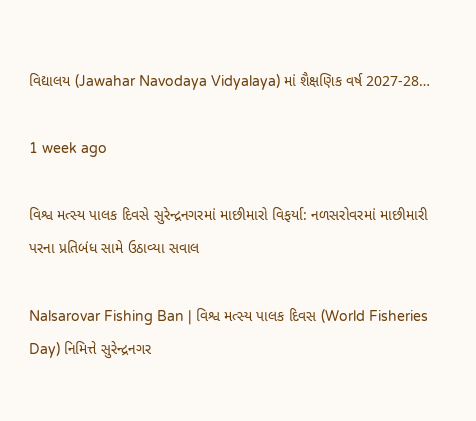વિદ્યાલય (Jawahar Navodaya Vidyalaya) માં શૈક્ષણિક વર્ષ 2027-28…

1 week ago

વિશ્વ મત્સ્ય પાલક દિવસે સુરેન્દ્રનગરમાં માછીમારો વિફર્યા: નળસરોવરમાં માછીમારી પરના પ્રતિબંધ સામે ઉઠાવ્યા સવાલ

Nalsarovar Fishing Ban | વિશ્વ મત્સ્ય પાલક દિવસ (World Fisheries Day) નિમિત્તે સુરેન્દ્રનગર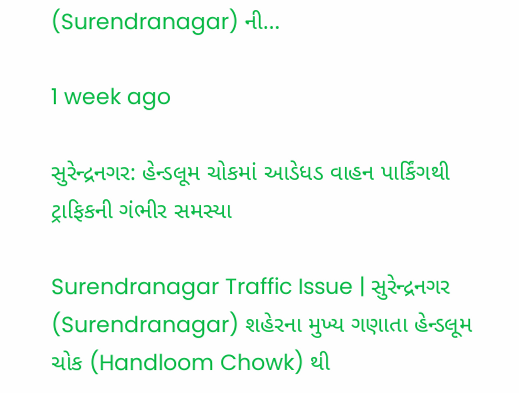(Surendranagar) ની…

1 week ago

સુરેન્દ્રનગર: હેન્ડલૂમ ચોકમાં આડેધડ વાહન પાર્કિંગથી ટ્રાફિકની ગંભીર સમસ્યા

Surendranagar Traffic Issue | સુરેન્દ્રનગર (Surendranagar) શહેરના મુખ્ય ગણાતા હેન્ડલૂમ ચોક (Handloom Chowk) થી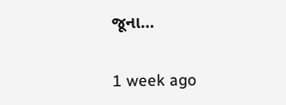જૂના…

1 week ago